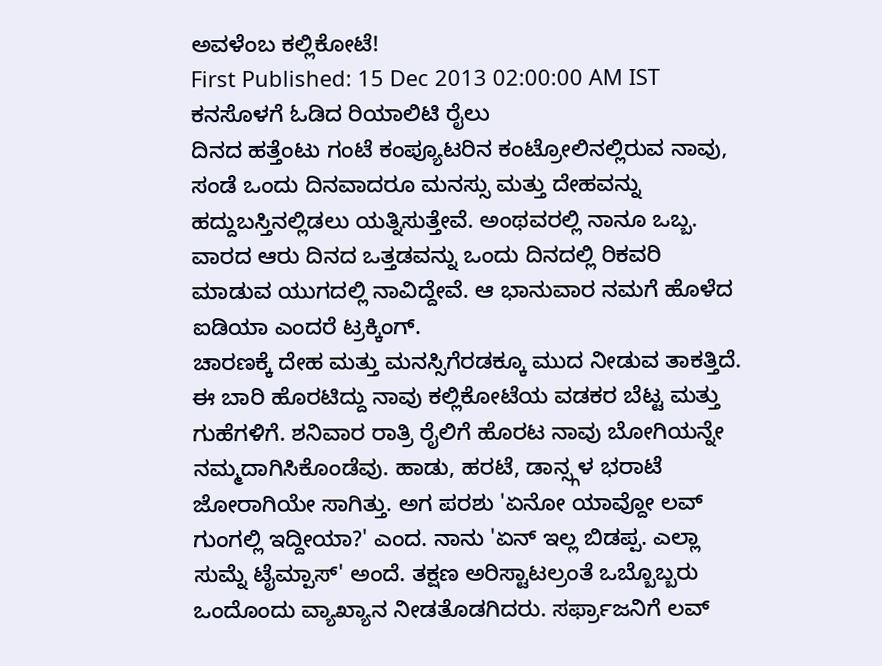ಅವಳೆಂಬ ಕಲ್ಲಿಕೋಟೆ!
First Published: 15 Dec 2013 02:00:00 AM IST
ಕನಸೊಳಗೆ ಓಡಿದ ರಿಯಾಲಿಟಿ ರೈಲು
ದಿನದ ಹತ್ತೆಂಟು ಗಂಟೆ ಕಂಪ್ಯೂಟರಿನ ಕಂಟ್ರೋಲಿನಲ್ಲಿರುವ ನಾವು, ಸಂಡೆ ಒಂದು ದಿನವಾದರೂ ಮನಸ್ಸು ಮತ್ತು ದೇಹವನ್ನು ಹದ್ದುಬಸ್ತಿನಲ್ಲಿಡಲು ಯತ್ನಿಸುತ್ತೇವೆ. ಅಂಥವರಲ್ಲಿ ನಾನೂ ಒಬ್ಬ. ವಾರದ ಆರು ದಿನದ ಒತ್ತಡವನ್ನು ಒಂದು ದಿನದಲ್ಲಿ ರಿಕವರಿ ಮಾಡುವ ಯುಗದಲ್ಲಿ ನಾವಿದ್ದೇವೆ. ಆ ಭಾನುವಾರ ನಮಗೆ ಹೊಳೆದ ಐಡಿಯಾ ಎಂದರೆ ಟ್ರಕ್ಕಿಂಗ್.
ಚಾರಣಕ್ಕೆ ದೇಹ ಮತ್ತು ಮನಸ್ಸಿಗೆರಡಕ್ಕೂ ಮುದ ನೀಡುವ ತಾಕತ್ತಿದೆ. ಈ ಬಾರಿ ಹೊರಟಿದ್ದು ನಾವು ಕಲ್ಲಿಕೋಟೆಯ ವಡಕರ ಬೆಟ್ಟ ಮತ್ತು ಗುಹೆಗಳಿಗೆ. ಶನಿವಾರ ರಾತ್ರಿ ರೈಲಿಗೆ ಹೊರಟ ನಾವು ಬೋಗಿಯನ್ನೇ ನಮ್ಮದಾಗಿಸಿಕೊಂಡೆವು. ಹಾಡು, ಹರಟೆ, ಡಾನ್ಸ್ಗಳ ಭರಾಟೆ ಜೋರಾಗಿಯೇ ಸಾಗಿತ್ತು. ಅಗ ಪರಶು 'ಏನೋ ಯಾವ್ದೋ ಲವ್ ಗುಂಗಲ್ಲಿ ಇದ್ದೀಯಾ?' ಎಂದ. ನಾನು 'ಏನ್ ಇಲ್ಲ ಬಿಡಪ್ಪ. ಎಲ್ಲಾ ಸುಮ್ನೆ ಟೈಮ್ಪಾಸ್' ಅಂದೆ. ತಕ್ಷಣ ಅರಿಸ್ಟಾಟಲ್ರಂತೆ ಒಬ್ಬೊಬ್ಬರು ಒಂದೊಂದು ವ್ಯಾಖ್ಯಾನ ನೀಡತೊಡಗಿದರು. ಸರ್ಫ್ರಾಜನಿಗೆ ಲವ್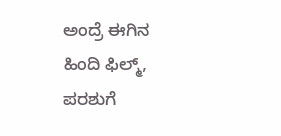ಅಂದ್ರೆ ಈಗಿನ ಹಿಂದಿ ಫಿಲ್ಮ್, ಪರಶುಗೆ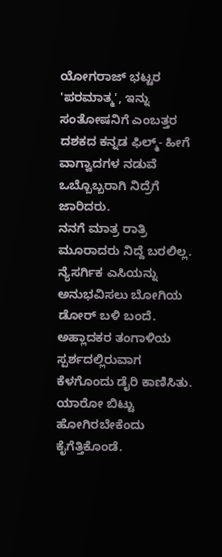ಯೋಗರಾಜ್ ಭಟ್ಟರ 'ಪರಮಾತ್ಮ', ಇನ್ನು ಸಂತೋಷನಿಗೆ ಎಂಬತ್ತರ ದಶಕದ ಕನ್ನಡ ಫಿಲ್ಮ್- ಹೀಗೆ ವಾಗ್ವಾದಗಳ ನಡುವೆ ಒಬ್ಬೊಬ್ಬರಾಗಿ ನಿದ್ರೆಗೆ ಜಾರಿದರು.
ನನಗೆ ಮಾತ್ರ ರಾತ್ರಿ ಮೂರಾದರು ನಿದ್ದೆ ಬರಲಿಲ್ಲ. ನ್ಯೆಸರ್ಗಿಕ ಎಸಿಯನ್ನು ಅನುಭವಿಸಲು ಬೋಗಿಯ ಡೋರ್ ಬಳಿ ಬಂದೆ. ಅಹ್ಲಾದಕರ ತಂಗಾಳಿಯ ಸ್ಪರ್ಶದಲ್ಲಿರುವಾಗ ಕೆಳಗೊಂದು ಡೈರಿ ಕಾಣಿಸಿತು. ಯಾರೋ ಬಿಟ್ಟು ಹೋಗಿರಬೇಕೆಂದು ಕೈಗೆತ್ತಿಕೊಂಡೆ.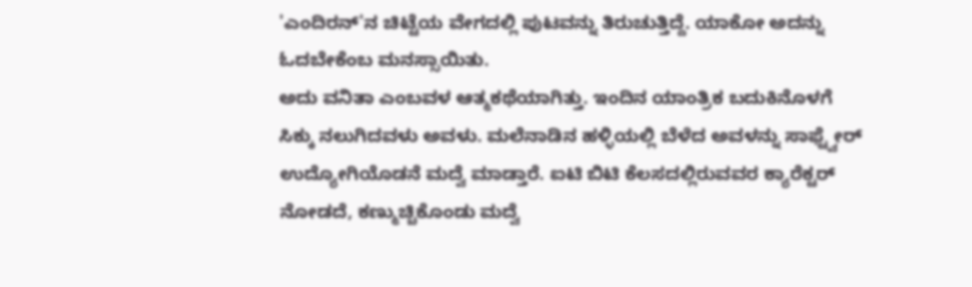'ಎಂದಿರನ್'ನ ಚಿಟ್ಟೆಯ ವೇಗದಲ್ಲಿ ಪುಟವನ್ನು ತಿರುಚುತ್ತಿದ್ದೆ. ಯಾಕೋ ಅದನ್ನು ಓದಬೇಕೆಂಬ ಮನಸ್ಸಾಯಿತು.
ಅದು ವನಿತಾ ಎಂಬವಳ ಆತ್ಮಕಥೆಯಾಗಿತ್ತು. ಇಂದಿನ ಯಾಂತ್ರಿಕ ಬದುಕಿನೊಳಗೆ ಸಿಕ್ಕು ನಲುಗಿದವಳು ಅವಳು. ಮಲೆನಾಡಿನ ಹಳ್ಳಿಯಲ್ಲಿ ಬೆಳೆದ ಅವಳನ್ನು ಸಾಫ್ಟ್ವೇರ್ ಉದ್ಯೋಗಿಯೊಡನೆ ಮದ್ವೆ ಮಾಡ್ತಾರೆ. ಐಟಿ ಬಿಟಿ ಕೆಲಸದಲ್ಲಿರುವವರ ಕ್ಯಾರೆಕ್ಟರ್ ನೋಡದೆ, ಕಣ್ಮುಚ್ಚಿಕೊಂಡು ಮದ್ವೆ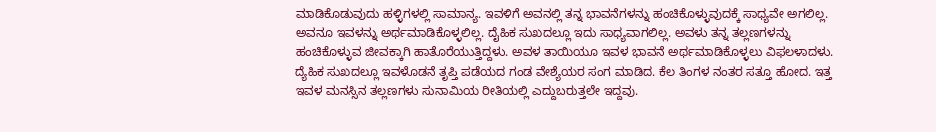ಮಾಡಿಕೊಡುವುದು ಹಳ್ಳಿಗಳಲ್ಲಿ ಸಾಮಾನ್ಯ. ಇವಳಿಗೆ ಅವನಲ್ಲಿ ತನ್ನ ಭಾವನೆಗಳನ್ನು ಹಂಚಿಕೊಳ್ಳುವುದಕ್ಕೆ ಸಾಧ್ಯವೇ ಅಗಲಿಲ್ಲ. ಅವನೂ ಇವಳನ್ನು ಅರ್ಥಮಾಡಿಕೊಳ್ಳಲಿಲ್ಲ. ದೈಹಿಕ ಸುಖದಲ್ಲೂ ಇದು ಸಾಧ್ಯವಾಗಲಿಲ್ಲ. ಅವಳು ತನ್ನ ತಲ್ಲಣಗಳನ್ನು ಹಂಚಿಕೊಳ್ಳುವ ಜೀವಕ್ಕಾಗಿ ಹಾತೊರೆಯುತ್ತಿದ್ದಳು. ಅವಳ ತಾಯಿಯೂ ಇವಳ ಭಾವನೆ ಅರ್ಥಮಾಡಿಕೊಳ್ಳಲು ವಿಫಲಳಾದಳು.
ದ್ಯೆಹಿಕ ಸುಖದಲ್ಲೂ ಇವಳೊಡನೆ ತೃಪ್ತಿ ಪಡೆಯದ ಗಂಡ ವೇಶ್ಯೆಯರ ಸಂಗ ಮಾಡಿದ. ಕೆಲ ತಿಂಗಳ ನಂತರ ಸತ್ತೂ ಹೋದ. ಇತ್ತ ಇವಳ ಮನಸ್ಸಿನ ತಲ್ಲಣಗಳು ಸುನಾಮಿಯ ರೀತಿಯಲ್ಲಿ ಎದ್ದುಬರುತ್ತಲೇ ಇದ್ದವು.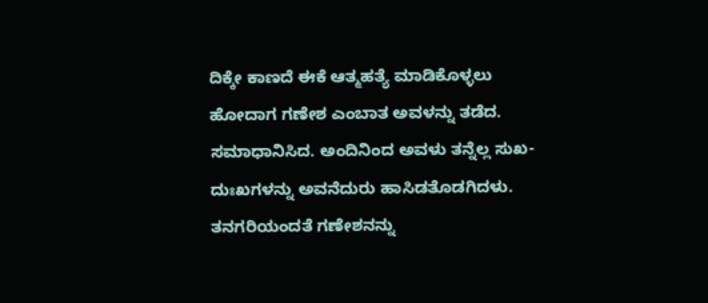ದಿಕ್ಕೇ ಕಾಣದೆ ಈಕೆ ಆತ್ಮಹತ್ಯೆ ಮಾಡಿಕೊಳ್ಳಲು ಹೋದಾಗ ಗಣೇಶ ಎಂಬಾತ ಅವಳನ್ನು ತಡೆದ. ಸಮಾಧಾನಿಸಿದ. ಅಂದಿನಿಂದ ಅವಳು ತನ್ನೆಲ್ಲ ಸುಖ-ದುಃಖಗಳನ್ನು ಅವನೆದುರು ಹಾಸಿಡತೊಡಗಿದಳು.
ತನಗರಿಯಂದತೆ ಗಣೇಶನನ್ನು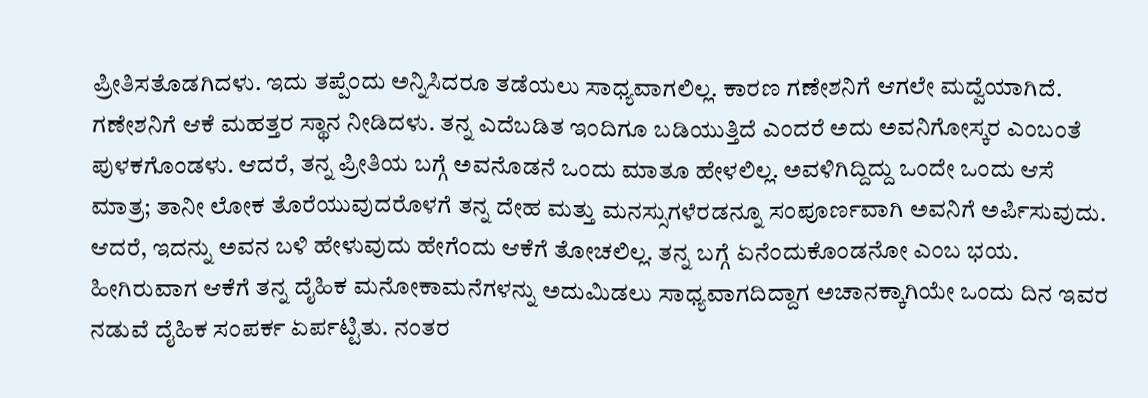ಪ್ರೀತಿಸತೊಡಗಿದಳು. ಇದು ತಪ್ಪೆಂದು ಅನ್ನಿಸಿದರೂ ತಡೆಯಲು ಸಾಧ್ಯವಾಗಲಿಲ್ಲ. ಕಾರಣ ಗಣೇಶನಿಗೆ ಆಗಲೇ ಮದ್ವೆಯಾಗಿದೆ. ಗಣೇಶನಿಗೆ ಆಕೆ ಮಹತ್ತರ ಸ್ಥಾನ ನೀಡಿದಳು. ತನ್ನ ಎದೆಬಡಿತ ಇಂದಿಗೂ ಬಡಿಯುತ್ತಿದೆ ಎಂದರೆ ಅದು ಅವನಿಗೋಸ್ಕರ ಎಂಬಂತೆ ಪುಳಕಗೊಂಡಳು. ಆದರೆ, ತನ್ನ ಪ್ರೀತಿಯ ಬಗ್ಗೆ ಅವನೊಡನೆ ಒಂದು ಮಾತೂ ಹೇಳಲಿಲ್ಲ. ಅವಳಿಗಿದ್ದಿದ್ದು ಒಂದೇ ಒಂದು ಆಸೆ ಮಾತ್ರ; ತಾನೀ ಲೋಕ ತೊರೆಯುವುದರೊಳಗೆ ತನ್ನ ದೇಹ ಮತ್ತು ಮನಸ್ಸುಗಳೆರಡನ್ನೂ ಸಂಪೂರ್ಣವಾಗಿ ಅವನಿಗೆ ಅರ್ಪಿಸುವುದು. ಆದರೆ, ಇದನ್ನು ಅವನ ಬಳಿ ಹೇಳುವುದು ಹೇಗೆಂದು ಆಕೆಗೆ ತೋಚಲಿಲ್ಲ. ತನ್ನ ಬಗ್ಗೆ ಏನೆಂದುಕೊಂಡನೋ ಎಂಬ ಭಯ.
ಹೀಗಿರುವಾಗ ಆಕೆಗೆ ತನ್ನ ದೈಹಿಕ ಮನೋಕಾಮನೆಗಳನ್ನು ಅದುಮಿಡಲು ಸಾಧ್ಯವಾಗದಿದ್ದಾಗ ಅಚಾನಕ್ಕಾಗಿಯೇ ಒಂದು ದಿನ ಇವರ ನಡುವೆ ದೈಹಿಕ ಸಂಪರ್ಕ ಏರ್ಪಟ್ಟಿತು. ನಂತರ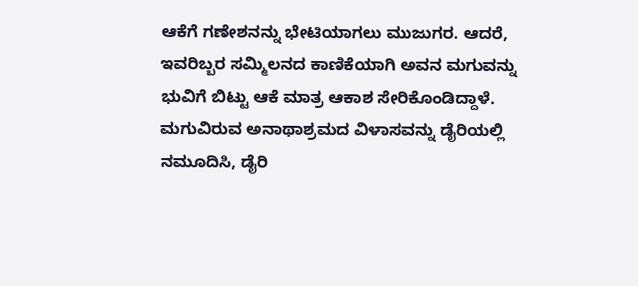ಆಕೆಗೆ ಗಣೇಶನನ್ನು ಭೇಟಿಯಾಗಲು ಮುಜುಗರ. ಆದರೆ, ಇವರಿಬ್ಬರ ಸಮ್ಮಿಲನದ ಕಾಣಿಕೆಯಾಗಿ ಅವನ ಮಗುವನ್ನು ಭುವಿಗೆ ಬಿಟ್ಟು ಆಕೆ ಮಾತ್ರ ಆಕಾಶ ಸೇರಿಕೊಂಡಿದ್ದಾಳೆ. ಮಗುವಿರುವ ಅನಾಥಾಶ್ರಮದ ವಿಳಾಸವನ್ನು ಡೈರಿಯಲ್ಲಿ ನಮೂದಿಸಿ, ಡೈರಿ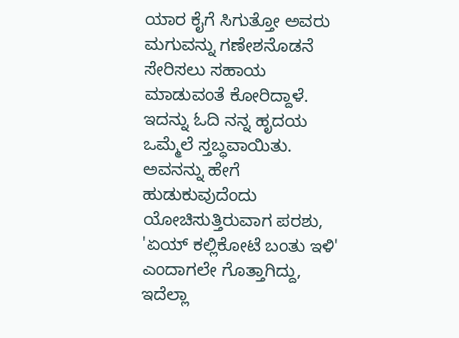ಯಾರ ಕೈಗೆ ಸಿಗುತ್ತೋ ಅವರು ಮಗುವನ್ನು ಗಣೇಶನೊಡನೆ ಸೇರಿಸಲು ಸಹಾಯ ಮಾಡುವಂತೆ ಕೋರಿದ್ದಾಳೆ.
ಇದನ್ನು ಓದಿ ನನ್ನ ಹೃದಯ ಒಮ್ಮೆಲೆ ಸ್ತಬ್ಧವಾಯಿತು. ಅವನನ್ನು ಹೇಗೆ ಹುಡುಕುವುದೆಂದು ಯೋಚಿಸುತ್ತಿರುವಾಗ ಪರಶು, 'ಏಯ್ ಕಲ್ಲಿಕೋಟೆ ಬಂತು ಇಳಿ' ಎಂದಾಗಲೇ ಗೊತ್ತಾಗಿದ್ದು, ಇದೆಲ್ಲಾ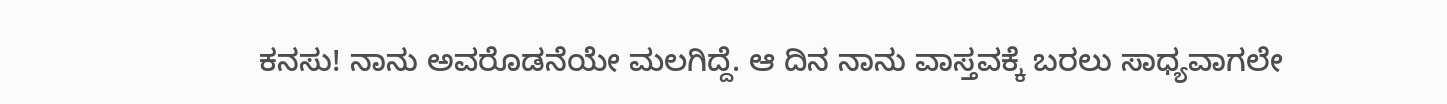ಕನಸು! ನಾನು ಅವರೊಡನೆಯೇ ಮಲಗಿದ್ದೆ. ಆ ದಿನ ನಾನು ವಾಸ್ತವಕ್ಕೆ ಬರಲು ಸಾಧ್ಯವಾಗಲೇ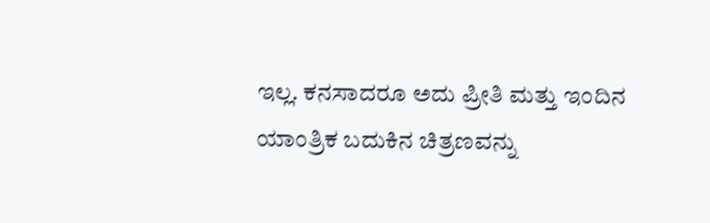ಇಲ್ಲ. ಕನಸಾದರೂ ಅದು ಪ್ರೀತಿ ಮತ್ತು ಇಂದಿನ ಯಾಂತ್ರಿಕ ಬದುಕಿನ ಚಿತ್ರಣವನ್ನು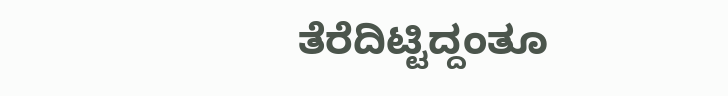ತೆರೆದಿಟ್ಟಿದ್ದಂತೂ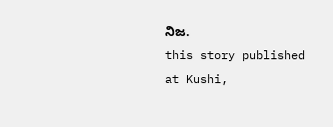ನಿಜ.
this story published at Kushi,